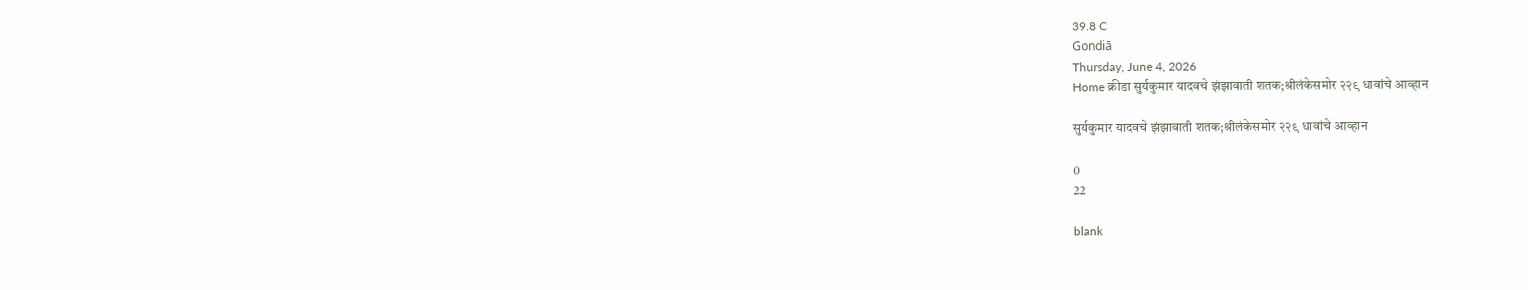39.8 C
Gondiā
Thursday, June 4, 2026
Home क्रीडा सुर्यकुमार यादवचे झंझावाती शतक;श्रीलंकेसमोर २२९ धावांचे आव्हान

सुर्यकुमार यादवचे झंझावाती शतक;श्रीलंकेसमोर २२९ धावांचे आव्हान

0
22

blank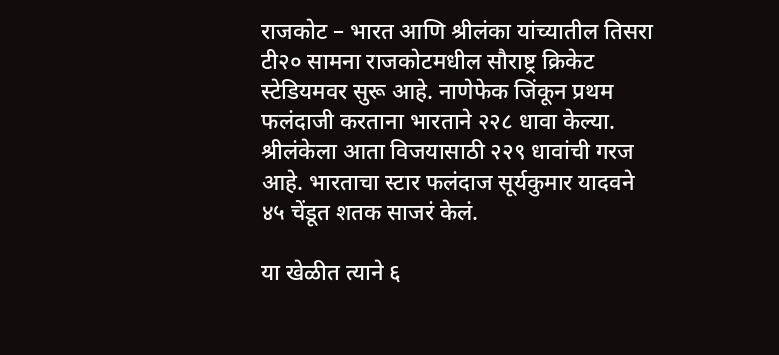राजकोट – भारत आणि श्रीलंका यांच्यातील तिसरा टी२० सामना राजकोटमधील सौराष्ट्र क्रिकेट स्टेडियमवर सुरू आहे. नाणेफेक जिंकून प्रथम फलंदाजी करताना भारताने २२८ धावा केल्या. श्रीलंकेला आता विजयासाठी २२९ धावांची गरज आहे. भारताचा स्टार फलंदाज सूर्यकुमार यादवने ४५ चेंडूत शतक साजरं केलं.

या खेळीत त्याने ६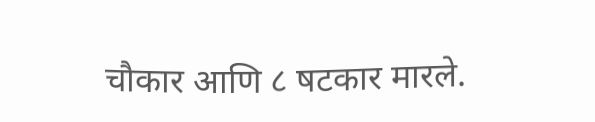चौकार आणि ८ षटकार मारले.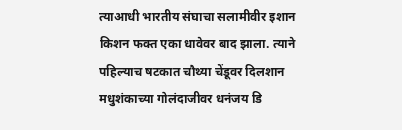त्याआधी भारतीय संघाचा सलामीवीर इशान किशन फक्त एका धावेवर बाद झाला. त्याने पहिल्याच षटकात चौथ्या चेंडूवर दिलशान मधुशंकाच्या गोलंदाजीवर धनंजय डि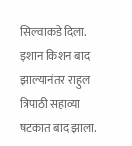सिल्वाकडे दिला. इशान किशन बाद झाल्यानंतर राहुल त्रिपाठी सहाव्या षटकात बाद झाला.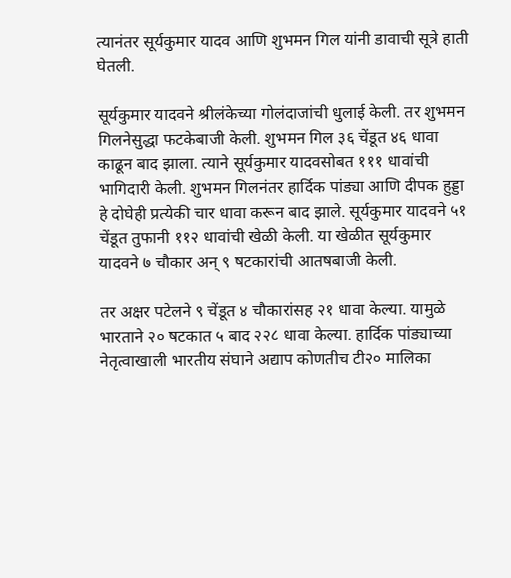त्यानंतर सूर्यकुमार यादव आणि शुभमन गिल यांनी डावाची सूत्रे हाती घेतली.

सूर्यकुमार यादवने श्रीलंकेच्या गोलंदाजांची धुलाई केली. तर शुभमन गिलनेसुद्धा फटकेबाजी केली. शुभमन गिल ३६ चेंडूत ४६ धावा काढून बाद झाला. त्याने सूर्यकुमार यादवसोबत १११ धावांची भागिदारी केली. शुभमन गिलनंतर हार्दिक पांड्या आणि दीपक हुड्डा हे दोघेही प्रत्येकी चार धावा करून बाद झाले. सूर्यकुमार यादवने ५१ चेंडूत तुफानी ११२ धावांची खेळी केली. या खेळीत सूर्यकुमार यादवने ७ चौकार अन् ९ षटकारांची आतषबाजी केली.

तर अक्षर पटेलने ९ चेंडूत ४ चौकारांसह २१ धावा केल्या. यामुळे भारताने २० षटकात ५ बाद २२८ धावा केल्या. हार्दिक पांड्याच्या नेतृत्वाखाली भारतीय संघाने अद्याप कोणतीच टी२० मालिका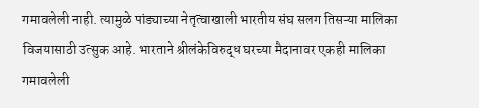गमावलेली नाही. त्यामुळे पांड्याच्या नेतृत्वाखाली भारतीय संघ सलग तिसऱ्या मालिका विजयासाठी उत्सुक आहे. भारताने श्रीलंकेविरुद्ध घरच्या मैदानावर एकही मालिका गमावलेली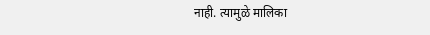नाही. त्यामुळे मालिका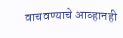वाचवण्याचे आव्हानही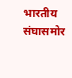भारतीय संघासमोर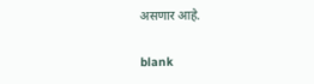असणार आहे.

blank